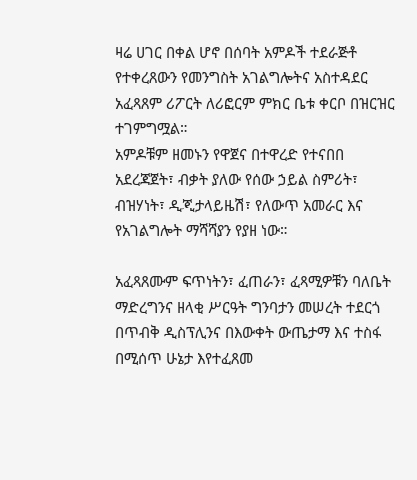ዛሬ ሀገር በቀል ሆኖ በሰባት አምዶች ተደራጅቶ የተቀረጸውን የመንግስት አገልግሎትና አስተዳደር አፈጻጸም ሪፖርት ለሪፎርም ምክር ቤቱ ቀርቦ በዝርዝር ተገምግሟል።
አምዶቹም ዘመኑን የዋጀና በተዋረድ የተናበበ አደረጃጀት፣ ብቃት ያለው የሰው ኃይል ስምሪት፣ ብዝሃነት፣ ዲጂታላይዜሽ፣ የለውጥ አመራር እና የአገልግሎት ማሻሻያን የያዘ ነው።

አፈጻጸሙም ፍጥነትን፣ ፈጠራን፣ ፈጻሚዎቹን ባለቤት ማድረግንና ዘላቂ ሥርዓት ግንባታን መሠረት ተደርጎ በጥብቅ ዲስፕሊንና በእውቀት ውጤታማ እና ተስፋ በሚሰጥ ሁኔታ እየተፈጸመ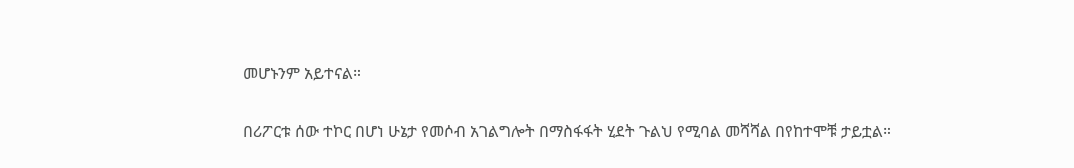መሆኑንም አይተናል።

በሪፖርቱ ሰው ተኮር በሆነ ሁኔታ የመሶብ አገልግሎት በማስፋፋት ሂደት ጉልህ የሚባል መሻሻል በየከተሞቹ ታይቷል።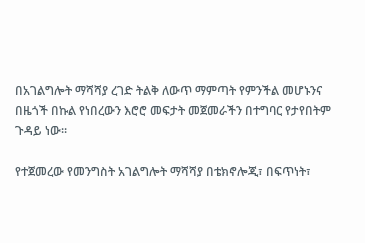በአገልግሎት ማሻሻያ ረገድ ትልቅ ለውጥ ማምጣት የምንችል መሆኑንና በዜጎች በኩል የነበረውን እሮሮ መፍታት መጀመራችን በተግባር የታየበትም ጉዳይ ነው።

የተጀመረው የመንግስት አገልግሎት ማሻሻያ በቴክኖሎጂ፣ በፍጥነት፣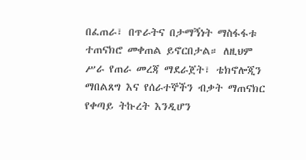በፈጠራ፣ በጥራትና በታማኝነት ማስፋፋቱ ተጠናክሮ መቀጠል ይኖርበታል። ለዚህም ሥራ የጠራ መረጃ ማደራጀት፣ ቴክኖሎጂን ማበልጸግ እና የሰራተኞችን ብቃት ማጠናክር የቀጣይ ትኩረት እንዲሆን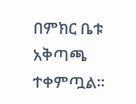በምክር ቤቱ አቅጣጫ ተቀምጧል።